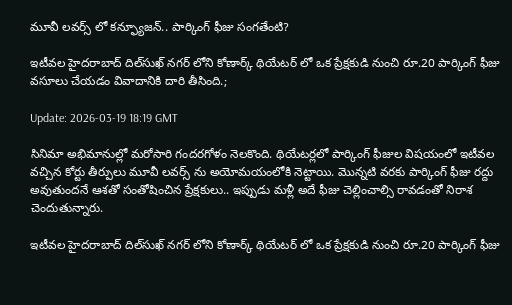మూవీ లవర్స్‌ లో కన్ఫ్యూజన్.. పార్కింగ్ ఫీజు సంగతేంటి?

ఇటీవల హైదరాబాద్ దిల్‌సుఖ్‌ నగర్‌ లోని కోణార్క్ థియేటర్‌ లో ఒక ప్రేక్షకుడి నుంచి రూ.20 పార్కింగ్ ఫీజు వసూలు చేయడం వివాదానికి దారి తీసింది.;

Update: 2026-03-19 18:19 GMT

సినిమా అభిమానుల్లో మరోసారి గందరగోళం నెలకొంది. థియేటర్లలో పార్కింగ్ ఫీజుల విషయంలో ఇటీవల వచ్చిన కోర్టు తీర్పులు మూవీ లవర్స్‌ ను అయోమయంలోకి నెట్టాయి. మొన్నటి వరకు పార్కింగ్ ఫీజు రద్దు అవుతుందనే ఆశతో సంతోషించిన ప్రేక్షకులు.. ఇప్పుడు మళ్లీ అదే ఫీజు చెల్లించాల్సి రావడంతో నిరాశ చెందుతున్నారు.

ఇటీవల హైదరాబాద్ దిల్‌సుఖ్‌ నగర్‌ లోని కోణార్క్ థియేటర్‌ లో ఒక ప్రేక్షకుడి నుంచి రూ.20 పార్కింగ్ ఫీజు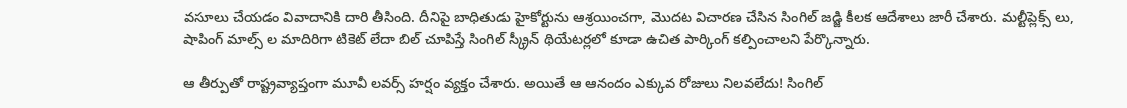వసూలు చేయడం వివాదానికి దారి తీసింది. దీనిపై బాధితుడు హైకోర్టును ఆశ్రయించగా, మొదట విచారణ చేసిన సింగిల్ జడ్జి కీలక ఆదేశాలు జారీ చేశారు. మల్టీప్లెక్స్‌ లు, షాపింగ్ మాల్స్‌ ల మాదిరిగా టికెట్ లేదా బిల్ చూపిస్తే సింగిల్ స్క్రీన్ థియేటర్లలో కూడా ఉచిత పార్కింగ్ కల్పించాలని పేర్కొన్నారు.

ఆ తీర్పుతో రాష్ట్రవ్యాప్తంగా మూవీ లవర్స్ హర్షం వ్యక్తం చేశారు. అయితే ఆ ఆనందం ఎక్కువ రోజులు నిలవలేదు! సింగిల్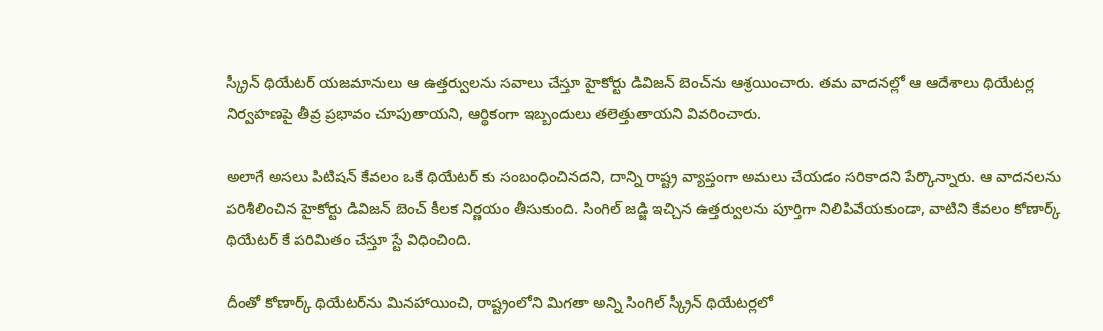స్క్రీన్ థియేటర్ యజమానులు ఆ ఉత్తర్వులను సవాలు చేస్తూ హైకోర్టు డివిజన్ బెంచ్‌ను ఆశ్రయించారు. తమ వాదనల్లో ఆ ఆదేశాలు థియేటర్ల నిర్వహణపై తీవ్ర ప్రభావం చూపుతాయని, ఆర్థికంగా ఇబ్బందులు తలెత్తుతాయని వివరించారు.

అలాగే అసలు పిటిషన్ కేవలం ఒకే థియేటర్‌ కు సంబంధించినదని, దాన్ని రాష్ట్ర వ్యాప్తంగా అమలు చేయడం సరికాదని పేర్కొన్నారు. ఆ వాదనలను పరిశీలించిన హైకోర్టు డివిజన్ బెంచ్ కీలక నిర్ణయం తీసుకుంది. సింగిల్ జడ్జి ఇచ్చిన ఉత్తర్వులను పూర్తిగా నిలిపివేయకుండా, వాటిని కేవలం కోణార్క్ థియేటర్‌ కే పరిమితం చేస్తూ స్టే విధించింది.

దీంతో కోణార్క్ థియేటర్‌ను మినహాయించి, రాష్ట్రంలోని మిగతా అన్ని సింగిల్ స్క్రీన్ థియేటర్లలో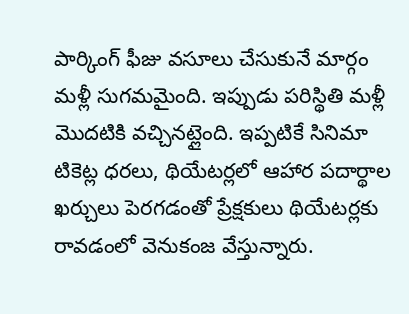పార్కింగ్ ఫీజు వసూలు చేసుకునే మార్గం మళ్లీ సుగమమైంది. ఇప్పుడు పరిస్థితి మళ్లీ మొదటికి వచ్చినట్లైంది. ఇప్పటికే సినిమా టికెట్ల ధరలు, థియేటర్లలో ఆహార పదార్థాల ఖర్చులు పెరగడంతో ప్రేక్షకులు థియేటర్లకు రావడంలో వెనుకంజ వేస్తున్నారు.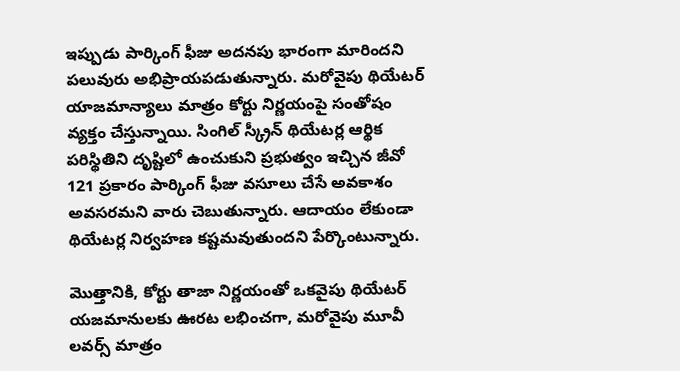ఇప్పుడు పార్కింగ్ ఫీజు అదనపు భారంగా మారిందని పలువురు అభిప్రాయపడుతున్నారు. మరోవైపు థియేటర్ యాజమాన్యాలు మాత్రం కోర్టు నిర్ణయంపై సంతోషం వ్యక్తం చేస్తున్నాయి. సింగిల్ స్క్రీన్ థియేటర్ల ఆర్థిక పరిస్థితిని దృష్టిలో ఉంచుకుని ప్రభుత్వం ఇచ్చిన జీవో 121 ప్రకారం పార్కింగ్ ఫీజు వసూలు చేసే అవకాశం అవసరమని వారు చెబుతున్నారు. ఆదాయం లేకుండా థియేటర్ల నిర్వహణ కష్టమవుతుందని పేర్కొంటున్నారు.

మొత్తానికి, కోర్టు తాజా నిర్ణయంతో ఒకవైపు థియేటర్ యజమానులకు ఊరట లభించగా, మరోవైపు మూవీ లవర్స్ మాత్రం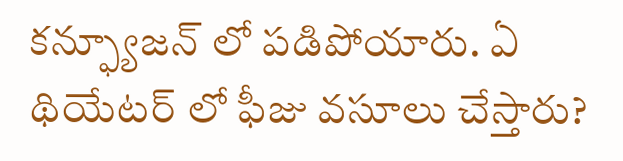కన్ఫ్యూజన్‌ లో పడిపోయారు. ఏ థియేటర్‌ లో ఫీజు వసూలు చేస్తారు?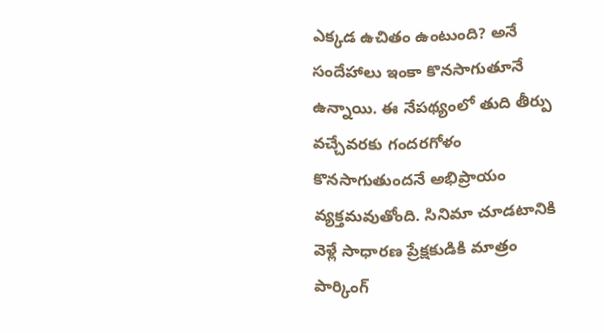ఎక్కడ ఉచితం ఉంటుంది? అనే సందేహాలు ఇంకా కొనసాగుతూనే ఉన్నాయి. ఈ నేపథ్యంలో తుది తీర్పు వచ్చేవరకు గందరగోళం కొనసాగుతుందనే అభిప్రాయం వ్యక్తమవుతోంది. సినిమా చూడటానికి వెళ్లే సాధారణ ప్రేక్షకుడికి మాత్రం పార్కింగ్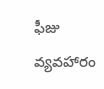ఫీజు వ్యవహారం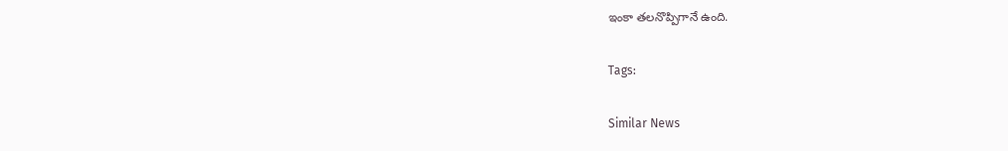ఇంకా తలనొప్పిగానే ఉంది.

Tags:

Similar News